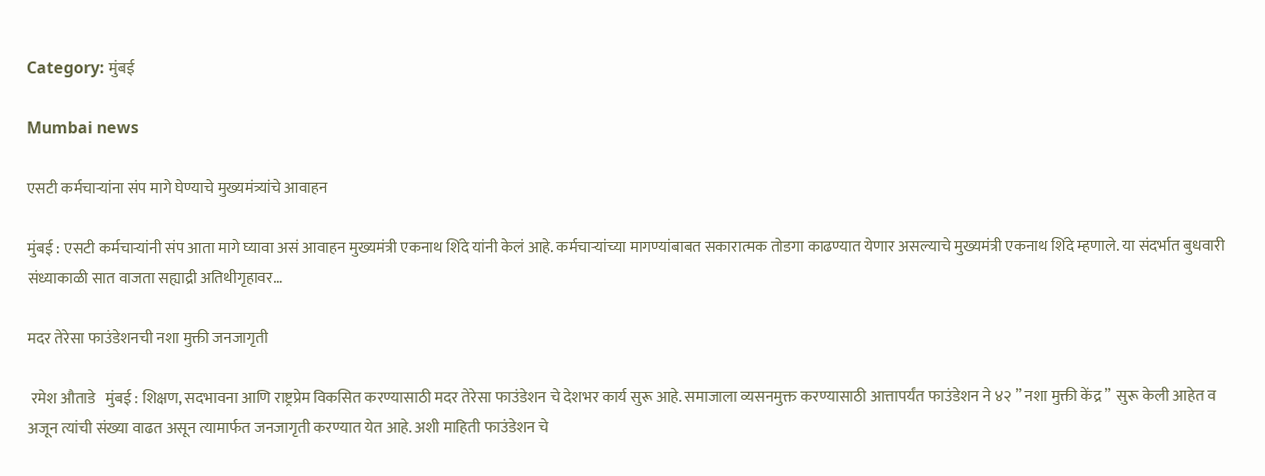Category: मुंबई

Mumbai news

एसटी कर्मचाऱ्यांना संप मागे घेण्याचे मुख्यमंत्र्यांचे आवाहन

मुंबई : एसटी कर्मचाऱ्यांनी संप आता मागे घ्यावा असं आवाहन मुख्यमंत्री एकनाथ शिंदे यांनी केलं आहे. कर्मचाऱ्यांच्या मागण्यांबाबत सकारात्मक तोडगा काढण्यात येणार असल्याचे मुख्यमंत्री एकनाथ शिंदे म्हणाले. या संदर्भात बुधवारी संध्याकाळी सात वाजता सह्याद्री अतिथीगृहावर…

मदर तेरेसा फाउंडेशनची नशा मुक्ती जनजागृती

 रमेश औताडे   मुंबई : शिक्षण, सदभावना आणि राष्ट्रप्रेम विकसित करण्यासाठी मदर तेरेसा फाउंडेशन चे देशभर कार्य सुरू आहे. समाजाला व्यसनमुक्त करण्यासाठी आत्तापर्यंत फाउंडेशन ने ४२ ” नशा मुक्ती केंद्र ”  सुरू केली आहेत व अजून त्यांची संख्या वाढत असून त्यामार्फत जनजागृती करण्यात येत आहे. अशी माहिती फाउंडेशन चे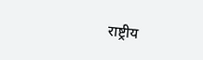राष्ट्रीय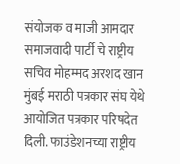संयोजक व माजी आमदार समाजवादी पार्टी चे राष्ट्रीय सचिव मोहम्मद अरशद खान मुंबई मराठी पत्रकार संघ येथे आयोजित पत्रकार परिषदेत दिली. फाउंडेशनच्या राष्ट्रीय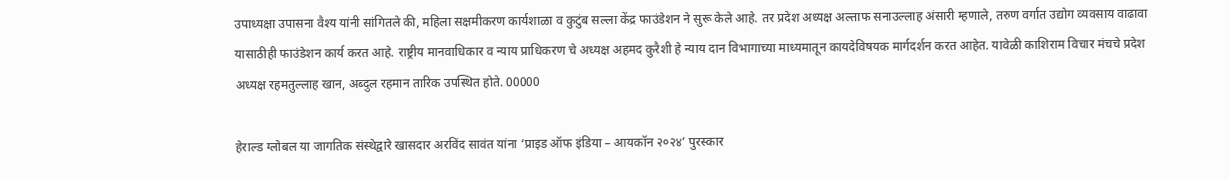उपाध्यक्षा उपासना वैश्य यांनी सांगितले की, महिला सक्षमीकरण कार्यशाळा व कुटुंब सल्ला केंद्र फाउंडेशन ने सुरू केले आहे. तर प्रदेश अध्यक्ष अल्ताफ सनाउल्लाह अंसारी म्हणाले, तरुण वर्गात उद्योग व्यवसाय वाढावा यासाठीही फाउंडेशन कार्य करत आहे. राष्ट्रीय मानवाधिकार व न्याय प्राधिकरण चे अध्यक्ष अहमद कुरैशी हे न्याय दान विभागाच्या माध्यमातून कायदेविषयक मार्गदर्शन करत आहेत. यावेळी काशिराम विचार मंचचे प्रदेश अध्यक्ष रहमतुल्लाह खान, अब्दुल रहमान तारिक उपस्थित होते. 00000

हेराल्ड ग्लोबल या जागतिक संस्थेद्वारे खासदार अरविंद सावंत यांना ‘प्राइड ऑफ इंडिया – आयकॉन २०२४’ पुरस्कार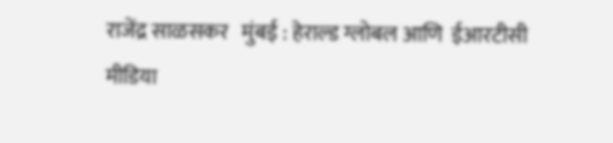राजेंद्र साळसकर   मुंबई : हेराल्ड ग्लोबल आणि  ईआरटीसी मीडिया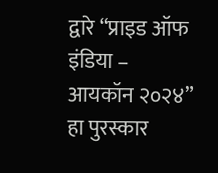द्वारे “प्राइड ऑफ इंडिया – आयकॉन २०२४” हा पुरस्कार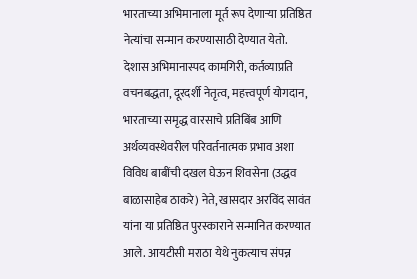भारताच्या अभिमानाला मूर्त रूप देणाऱ्या प्रतिष्ठित नेत्यांचा सन्मान करण्यासाठी देण्यात येतो. देशास अभिमानास्पद कामगिरी, कर्तव्याप्रति वचनबद्धता, दूरदर्शी नेतृत्व, महत्त्वपूर्ण योगदान, भारताच्या समृद्ध वारसाचे प्रतिबिंब आणि अर्थव्यवस्थेवरील परिवर्तनात्मक प्रभाव अशा विविध बाबींची दखल घेऊन शिवसेना (उद्धव बाळासाहेब ठाकरे) नेते, खासदार अरविंद सावंत यांना या प्रतिष्ठित पुरस्काराने सन्मानित करण्यात आले. आयटीसी मराठा येथे नुकत्याच संपन्न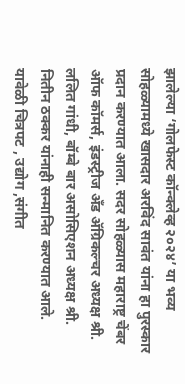झालेल्या ‘गोलफेस्ट कॉन्क्लेव्ह २०२४’ या भव्य सोहळ्यामध्ये खासदार अरविंद सावंत यांना हा पुरस्कार प्रदान करण्यात आला. सदर सोहळ्यास महाराष्ट्र चेंबर ऑफ कॉमर्स, इंडस्ट्रीज अँड ॲग्रिकल्चर अध्यक्ष श्री. ललित गांधी, बॉम्बे बार असोसिएशन अध्यक्ष श्री. नितीन ठक्कर यांनाही सन्मानित करण्यात आले. यावेळी चित्रपट , उद्योग ,संगीत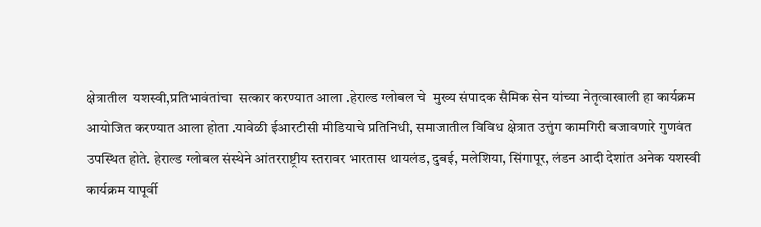क्षेत्रातील  यशस्वी,प्रतिभावंतांचा  सत्कार करण्यात आला .हेराल्ड ग्लोबल चे  मुख्य संपादक सैमिक सेन यांच्या नेतृत्वाखाली हा कार्यक्रम आयोजित करण्यात आला होता .यावेळी ईआरटीसी मीडियाचे प्रतिनिधी, समाजातील विविध क्षेत्रात उत्तुंग कामगिरी बजावणारे गुणवंत उपस्थित होते. हेराल्ड ग्लोबल संस्थेने आंतरराष्ट्रीय स्तरावर भारतास थायलंड, दुबई, मलेशिया, सिंगापूर, लंडन आदी देशांत अनेक यशस्वी कार्यक्रम यापूर्वी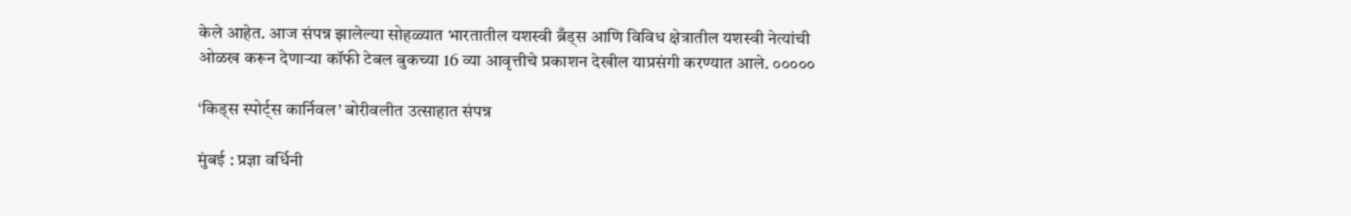केले आहेत. आज संपन्न झालेल्या सोहळ्यात भारतातील यशस्वी ब्रँड्स आणि विविध क्षेत्रातील यशस्वी नेत्यांची ओळख करून देणार्‍या कॉफी टेबल बुकच्या 16 व्या आवृत्तीचे प्रकाशन देखील याप्रसंगी करण्यात आले. ०००००

‘किड्स स्पोर्ट्स कार्निवल’ बोरीवलीत उत्साहात संपन्न

मुंबई : प्रज्ञा वर्धिनी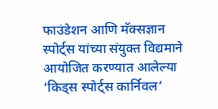फाउंडेशन आणि मॅक्सज्ञान स्पोर्ट्स यांच्या संयुक्त विद्यमाने आयोजित करण्यात आलेल्या ‘किड्स स्पोर्ट्स कार्निवल’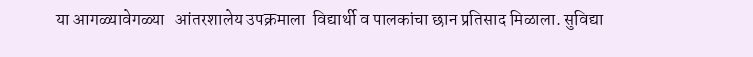या आगळ्यावेगळ्या   आंतरशालेय उपक्रमाला  विद्यार्थी व पालकांचा छान प्रतिसाद मिळाला. सुविद्या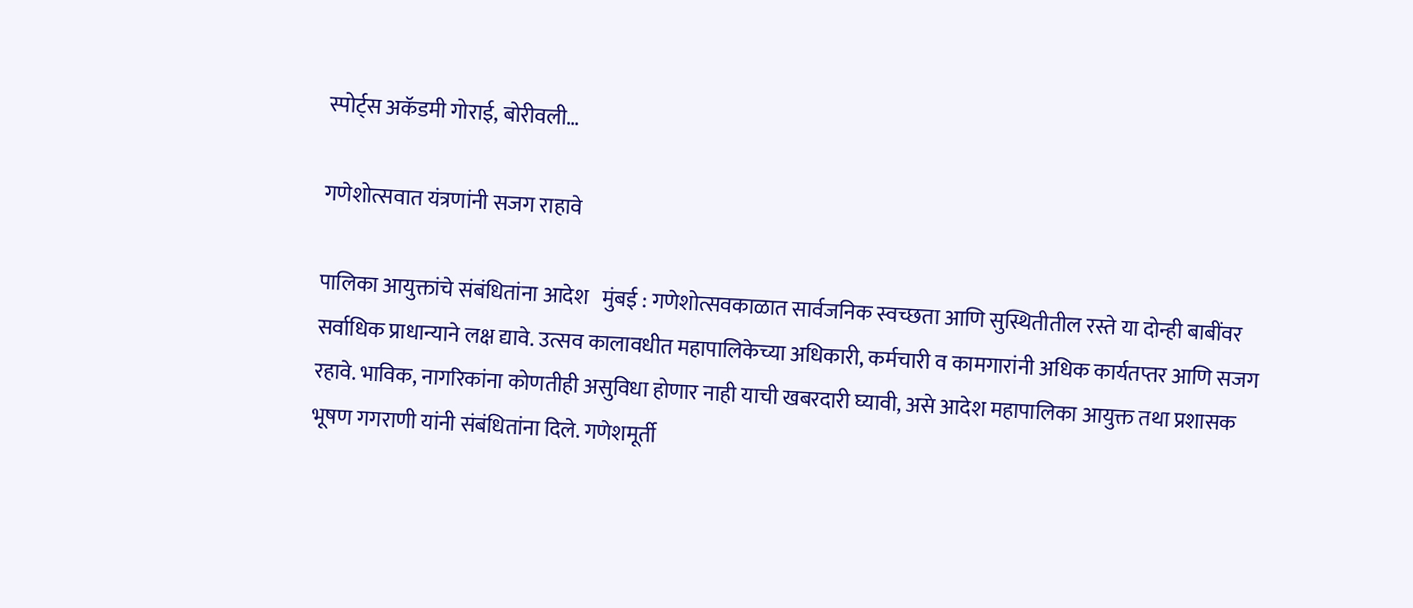स्पोर्ट्स अकॅडमी गोराई, बोरीवली…

गणेशोत्सवात यंत्रणांनी सजग राहावे

पालिका आयुक्तांचे संबंधितांना आदेश   मुंबई : गणेशोत्सवकाळात सार्वजनिक स्वच्छता आणि सुस्थितीतील रस्ते या दोन्ही बाबींवर सर्वाधिक प्राधान्याने लक्ष द्यावे. उत्सव कालावधीत महापालिकेच्या अधिकारी, कर्मचारी व कामगारांनी अधिक कार्यतप्तर आणि सजग रहावे. भाविक, नागरिकांना कोणतीही असुविधा होणार नाही याची खबरदारी घ्यावी, असे आदेश महापालिका आयुक्त तथा प्रशासक भूषण गगराणी यांनी संबंधितांना दिले. गणेशमूर्ती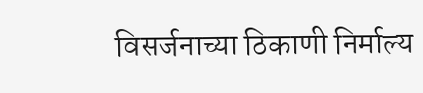विसर्जनाच्या ठिकाणी निर्माल्य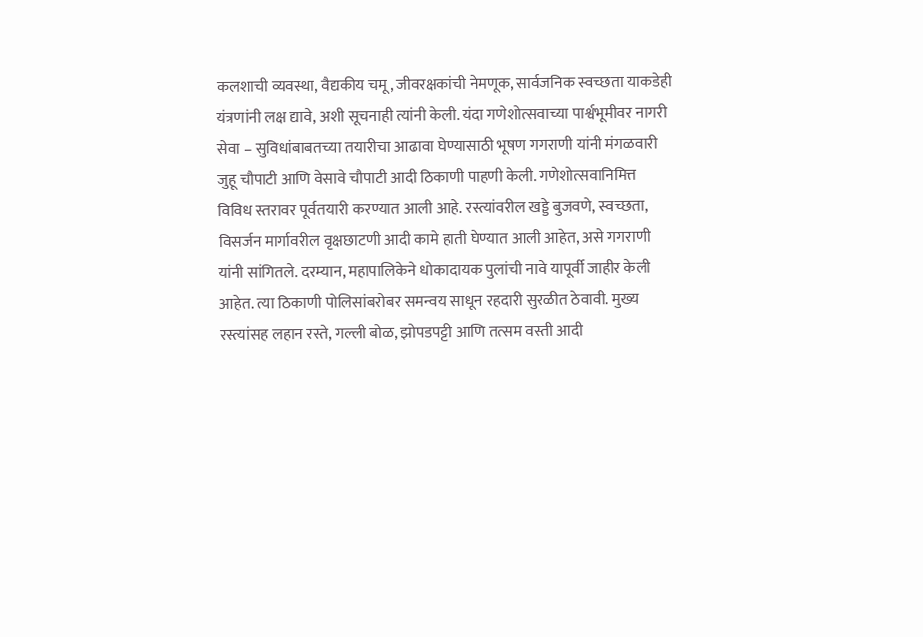कलशाची व्यवस्था, वैद्यकीय चमू, जीवरक्षकांची नेमणूक, सार्वजनिक स्वच्छता याकडेही यंत्रणांनी लक्ष द्यावे, अशी सूचनाही त्यांनी केली. यंदा गणेशोत्सवाच्या पार्श्वभूमीवर नागरी सेवा – सुविधांबाबतच्या तयारीचा आढावा घेण्यासाठी भूषण गगराणी यांनी मंगळवारी जुहू चौपाटी आणि वेसावे चौपाटी आदी ठिकाणी पाहणी केली. गणेशोत्सवानिमित्त विविध स्तरावर पूर्वतयारी करण्यात आली आहे. रस्त्यांवरील खड्डे बुजवणे, स्वच्छता, विसर्जन मार्गावरील वृक्षछाटणी आदी कामे हाती घेण्यात आली आहेत, असे गगराणी यांनी सांगितले. दरम्यान, महापालिकेने धोकादायक पुलांची नावे यापूर्वी जाहीर केली आहेत. त्या ठिकाणी पोलिसांबरोबर समन्वय साधून रहदारी सुरळीत ठेवावी. मुख्य रस्त्यांसह लहान रस्ते, गल्ली बोळ, झोपडपट्टी आणि तत्सम वस्ती आदी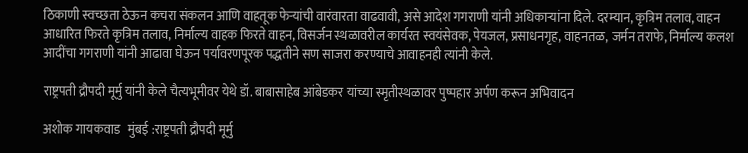ठिकाणी स्वच्छता ठेऊन कचरा संकलन आणि वाहतूक फेऱ्यांची वारंवारता वाढवावी, असे आदेश गगराणी यांनी अधिकाऱ्यांना दिले. दरम्यान, कृत्रिम तलाव, वाहन आधारित फिरते कृत्रिम तलाव, निर्माल्य वाहक फिरते वाहन, विसर्जन स्थळावरील कार्यरत स्वयंसेवक, पेयजल, प्रसाधनगृह, वाहनतळ, जर्मन तराफे, निर्माल्य कलश आदींचा गगराणी यांनी आढावा घेऊन पर्यावरणपूरक पद्धतीने सण साजरा करण्याचे आवाहनही त्यांनी केले.

राष्ट्रपती द्रौपदी मूर्मु यांनी केले चैत्यभूमीवर येथे डॉ. बाबासाहेब आंबेडकर यांच्या स्मृतीस्थळावर पुष्पहार अर्पण करून अभिवादन

अशोक गायकवाड   मुंबई :राष्ट्रपती द्रौपदी मूर्मु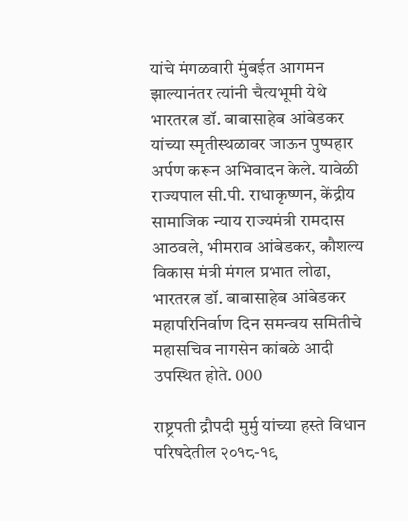यांचे मंगळवारी मुंबईत आगमन झाल्यानंतर त्यांनी चैत्यभूमी येथे भारतरत्न डॉ. बाबासाहेब आंबेडकर यांच्या स्मृतीस्थळावर जाऊन पुष्पहार अर्पण करून अभिवादन केले. यावेळी राज्यपाल सी.पी. राधाकृष्णन, केंद्रीय सामाजिक न्याय राज्यमंत्री रामदास आठवले, भीमराव आंबेडकर, कौशल्य विकास मंत्री मंगल प्रभात लोढा, भारतरत्न डॉ. बाबासाहेब आंबेडकर महापरिनिर्वाण दिन समन्वय समितीचे महासचिव नागसेन कांबळे आदी उपस्थित होते. 000

राष्ट्रपती द्रौपदी मुर्मु यांच्या हस्ते विधान परिषदेतील २०१८-१९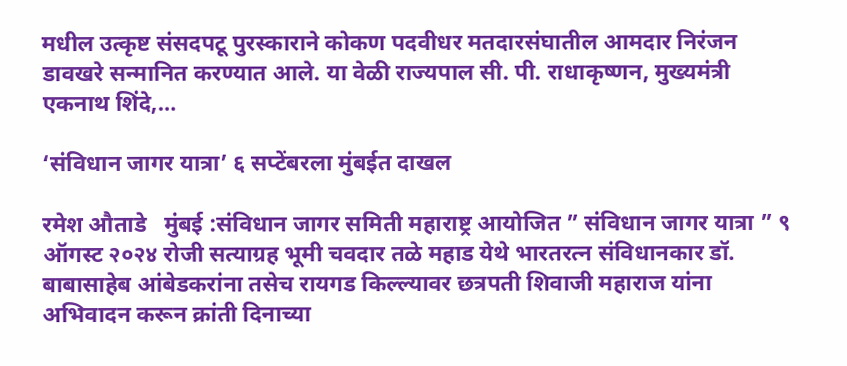मधील उत्कृष्ट संसदपटू पुरस्काराने कोकण पदवीधर मतदारसंघातील आमदार निरंजन डावखरे सन्मानित करण्यात आले. या वेळी राज्यपाल सी. पी. राधाकृष्णन, मुख्यमंत्री एकनाथ शिंदे,…

‘संविधान जागर यात्रा’ ६ सप्टेंबरला मुंबईत दाखल

रमेश औताडे   मुंबई :संविधान जागर समिती महाराष्ट्र आयोजित ” संविधान जागर यात्रा ” ९ ऑगस्ट २०२४ रोजी सत्याग्रह भूमी चवदार तळे महाड येथे भारतरत्न संविधानकार डॉ. बाबासाहेब आंबेडकरांना तसेच रायगड किल्ल्यावर छत्रपती शिवाजी महाराज यांना अभिवादन करून क्रांती दिनाच्या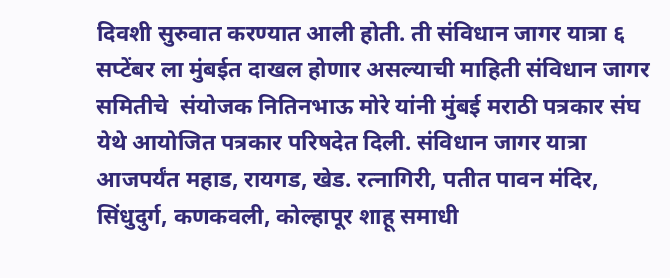दिवशी सुरुवात करण्यात आली होती. ती संविधान जागर यात्रा ६ सप्टेंबर ला मुंबईत दाखल होणार असल्याची माहिती संविधान जागर समितीचे  संयोजक नितिनभाऊ मोरे यांनी मुंबई मराठी पत्रकार संघ येथे आयोजित पत्रकार परिषदेत दिली. संविधान जागर यात्रा आजपर्यंत महाड, रायगड, खेड. रत्नागिरी, पतीत पावन मंदिर, सिंधुदुर्ग, कणकवली, कोल्हापूर शाहू समाधी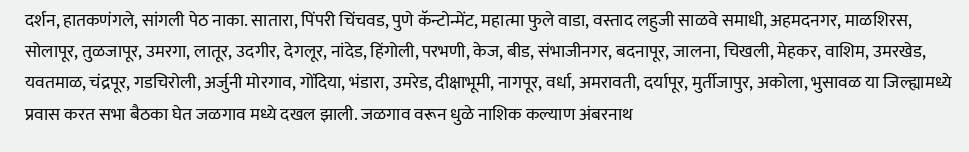दर्शन, हातकणंगले, सांगली पेठ नाका. सातारा, पिंपरी चिंचवड, पुणे कॅन्टोन्मेंट, महात्मा फुले वाडा, वस्ताद लहुजी साळवे समाधी, अहमदनगर, माळशिरस, सोलापूर, तुळजापूर, उमरगा, लातूर, उदगीर, देगलूर, नांदेड, हिंगोली, परभणी, केज, बीड, संभाजीनगर, बदनापूर, जालना, चिखली, मेहकर, वाशिम, उमरखेड, यवतमाळ, चंद्रपूर, गडचिरोली, अर्जुनी मोरगाव, गोंदिया, भंडारा, उमरेड, दीक्षाभूमी, नागपूर, वर्धा, अमरावती, दर्यापूर, मुर्तीजापुर, अकोला, भुसावळ या जिल्ह्यामध्ये प्रवास करत सभा बैठका घेत जळगाव मध्ये दखल झाली. जळगाव वरून धुळे नाशिक कल्याण अंबरनाथ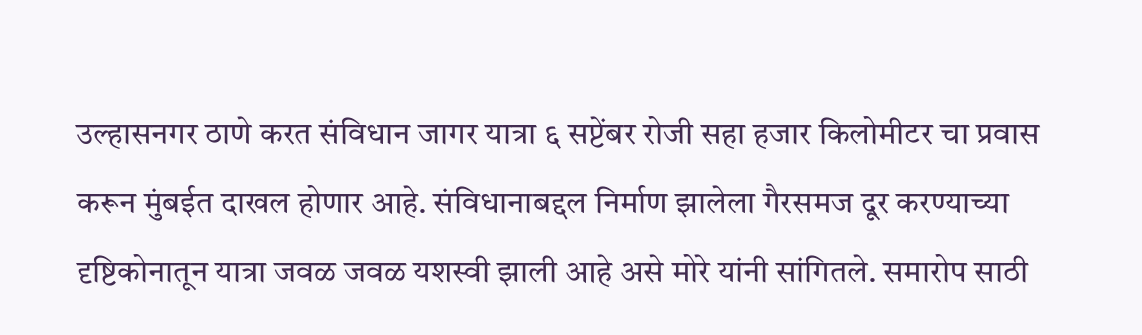उल्हासनगर ठाणे करत संविधान जागर यात्रा ६ सप्टेंबर रोजी सहा हजार किलोमीटर चा प्रवास करून मुंबईत दाखल होणार आहे. संविधानाबद्दल निर्माण झालेला गैरसमज दूर करण्याच्या दृष्टिकोनातून यात्रा जवळ जवळ यशस्वी झाली आहे असे मोरे यांनी सांगितले. समारोप साठी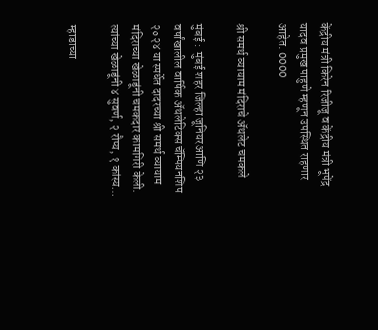केंद्रीय मंत्री किरेन रिजीजू व केंद्रीय मंत्री भूपेंद्र यादव प्रमुख पाहुणे म्हणून उपस्थित राहणार आहेत. 0000

श्री समर्थ व्यायाम मंदिराचे ॲथलेट चमकले

मुंबई :  मुंबई शहर जिल्हा जूनियरआणि २३ वर्षांखालील वार्षिक ॲथलेटिक्स चॅम्पियनशिप २०२४ या स्पर्धेत दादरच्या श्री समर्थ व्यायाम मंदिराच्या खेळाडूंनी चमकदार कामगिरी केली. त्यांच्या खेळाडूंनी ४ सुवर्ण, २ रौप्य, १ कांस्य…

म्हाडाच्या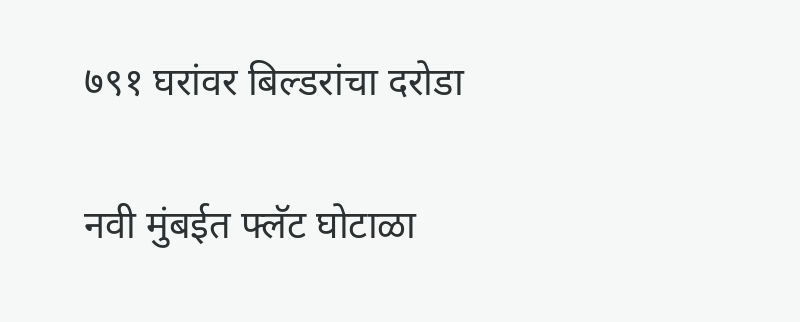७९१ घरांवर बिल्डरांचा दरोडा

नवी मुंबईत फ्लॅट घोटाळा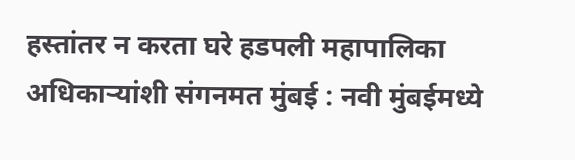हस्तांतर न करता घरे हडपली महापालिका अधिकाऱ्यांशी संगनमत मुंबई : नवी मुंबईमध्ये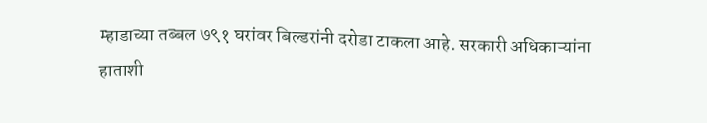म्हाडाच्या तब्बल ७९१ घरांवर बिल्डरांनी दरोडा टाकला आहे. सरकारी अधिकाऱ्यांना हाताशी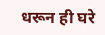धरून ही घरे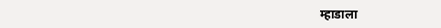म्हाडाला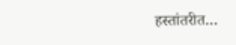हस्तांतरीत…